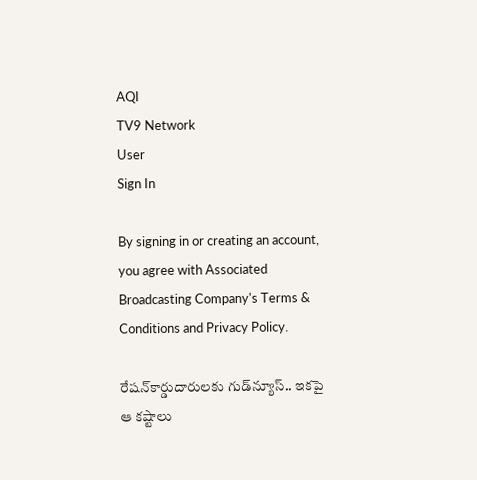AQI
TV9 Network
User
Sign In

By signing in or creating an account, you agree with Associated Broadcasting Company's Terms & Conditions and Privacy Policy.

రేషన్‌కార్డుదారులకు గుడ్‌న్యూస్.. ఇకపై ఆ కష్టాలు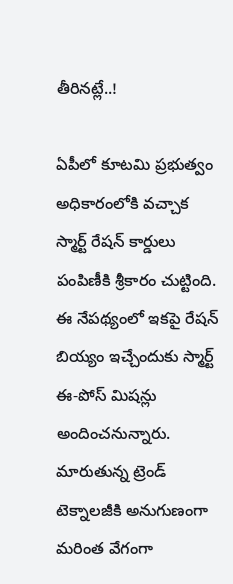తీరినట్లే..!

ఏపీలో కూటమి ప్రభుత్వం అధికారంలోకి వచ్చాక స్మార్ట్ రేషన్ కార్డులు పంపిణీకి శ్రీకారం చుట్టింది. ఈ నేపథ్యంలో ఇకపై రేషన్ బియ్యం ఇచ్చేందుకు స్మార్ట్ ఈ-పోస్ మిషన్లు అందించనున్నారు. మారుతున్న ట్రెండ్ టెక్నాలజీకి అనుగుణంగా మరింత వేగంగా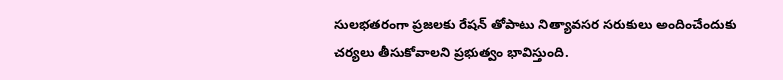సులభతరంగా ప్రజలకు రేషన్ తోపాటు నిత్యావసర సరుకులు అందించేందుకు చర్యలు తీసుకోవాలని ప్రభుత్వం భావిస్తుంది.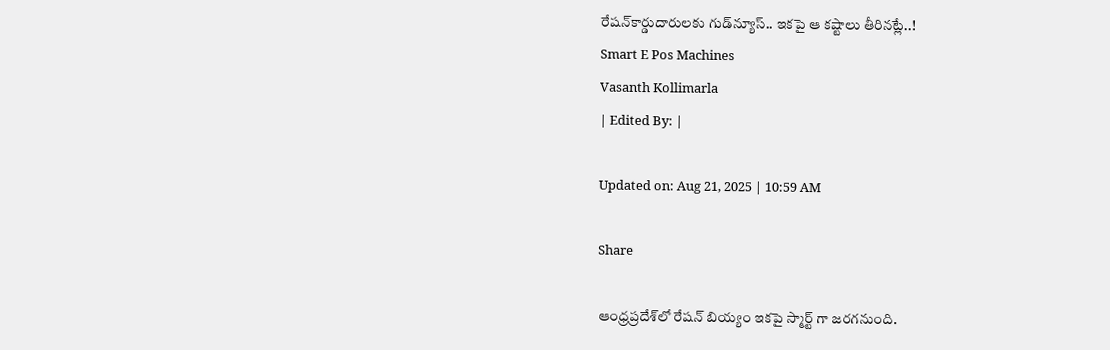రేషన్‌కార్డుదారులకు గుడ్‌న్యూస్.. ఇకపై ఆ కష్టాలు తీరినట్లే..!
Smart E Pos Machines
Vasanth Kollimarla
| Edited By: |

Updated on: Aug 21, 2025 | 10:59 AM

Share

ఆంధ్రప్రదేశ్‌లో రేషన్ బియ్యం ఇకపై స్మార్ట్ గా జరగనుంది.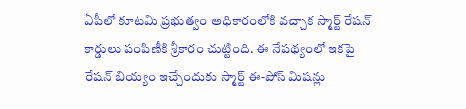ఏపీలో కూటమి ప్రభుత్వం అధికారంలోకి వచ్చాక స్మార్ట్ రేషన్ కార్డులు పంపిణీకి శ్రీకారం చుట్టింది. ఈ నేపథ్యంలో ఇకపై రేషన్ బియ్యం ఇచ్చేందుకు స్మార్ట్ ఈ-పోస్ మిషన్లు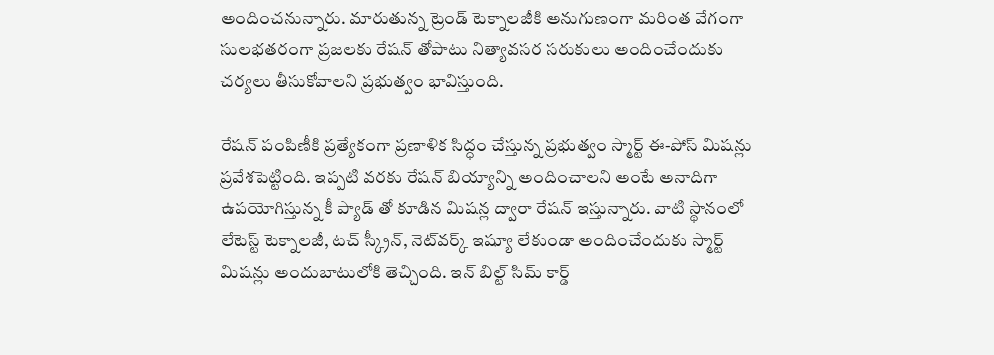అందించనున్నారు. మారుతున్న ట్రెండ్ టెక్నాలజీకి అనుగుణంగా మరింత వేగంగా సులభతరంగా ప్రజలకు రేషన్ తోపాటు నిత్యావసర సరుకులు అందించేందుకు చర్యలు తీసుకోవాలని ప్రభుత్వం భావిస్తుంది.

రేషన్ పంపిణీకి ప్రత్యేకంగా ప్రణాళిక సిద్ధం చేస్తున్న ప్రభుత్వం స్మార్ట్ ఈ-పోస్ మిషన్లు ప్రవేశపెట్టింది. ఇప్పటి వరకు రేషన్ బియ్యాన్ని అందించాలని అంటే అనాదిగా ఉపయోగిస్తున్న కీ ప్యాడ్ తో కూడిన మిషన్ల ద్వారా రేషన్ ఇస్తున్నారు. వాటి స్థానంలో లేటెస్ట్ టెక్నాలజీ, టచ్ స్క్రీన్, నెట్‌వర్క్ ఇష్యూ లేకుండా అందించేందుకు స్మార్ట్ మిషన్లు అందుబాటులోకి తెచ్చింది. ఇన్ బిల్ట్ సిమ్ కార్డ్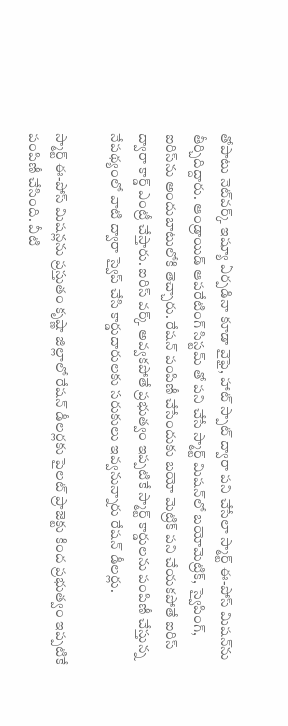తోపాటు నెట్‌వర్క్ ఇష్యూ ఏర్పడినా కూడా వైఫై, హాట్ స్పాట్ ద్వారా పని చేసేలా స్మార్ట్ ఈ-పోస్ మిషన్‌ను తీర్చిదిద్దారు. ఆండ్రాయిడ్ ఆపరేటింగ్ సిస్టమ్ తో పని చేసే స్మార్ట్ మిషన్‌లో బయోమెట్రిక్, స్వైపింగ్, ఐరిస్‌ను అందుబాటులోకి తెచ్చారు. రేషన్ పంపిణీ చేసేందుకు బయో మెట్రిక్ పని చేయకపోతే ఐరిస్ ద్వారా కార్డ్ ఎంట్రీ చేస్తారు. ఐరిస్ వర్క్ అవ్వకపోతే ప్రభుత్వం ఇప్పటికే స్మార్ట్ కార్డులను పంపిణీ చేస్తున్న నేపథ్యంలో వాటి ద్వారా స్వైప్ చేసి కార్డుదారులకు సరుకులు ఇవ్వనున్నారు రేషన్ డీలర్లు.

స్మార్ట్ ఈ-పోస్ మిషన్లను ప్రస్తుతం కృష్ణా జిల్లాలో రేషన్ డీలర్లకు పైలట్ ప్రాజెక్టు కింద ప్రభుత్వం ఇప్పటికే పంపిణీ చేసింది. వీటి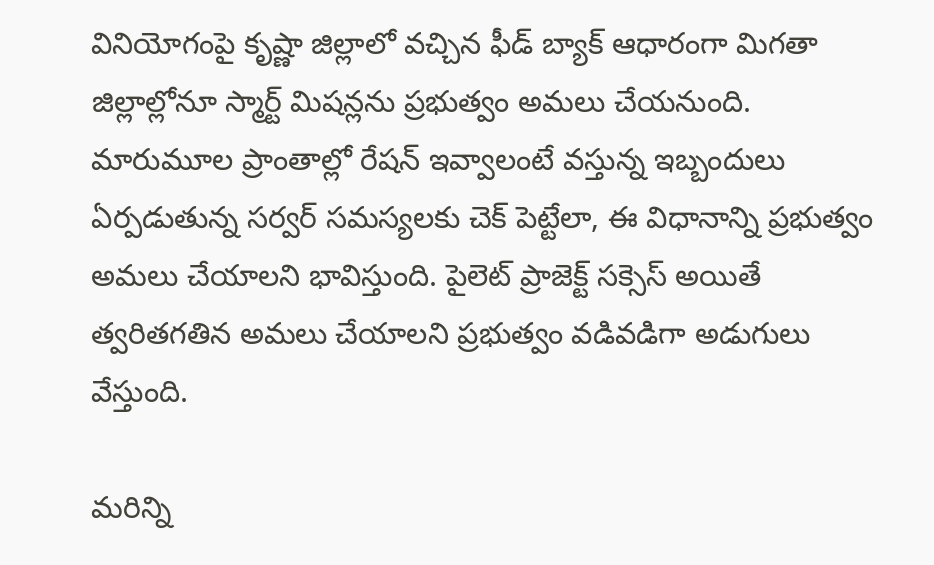వినియోగంపై కృష్ణా జిల్లాలో వచ్చిన ఫీడ్ బ్యాక్ ఆధారంగా మిగతా జిల్లాల్లోనూ స్మార్ట్ మిషన్లను ప్రభుత్వం అమలు చేయనుంది. మారుమూల ప్రాంతాల్లో రేషన్ ఇవ్వాలంటే వస్తున్న ఇబ్బందులు ఏర్పడుతున్న సర్వర్ సమస్యలకు చెక్ పెట్టేలా, ఈ విధానాన్ని ప్రభుత్వం అమలు చేయాలని భావిస్తుంది. పైలెట్ ప్రాజెక్ట్ సక్సెస్ అయితే త్వరితగతిన అమలు చేయాలని ప్రభుత్వం వడివడిగా అడుగులు వేస్తుంది.

మరిన్ని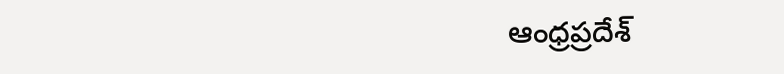ఆంధ్రప్రదేశ్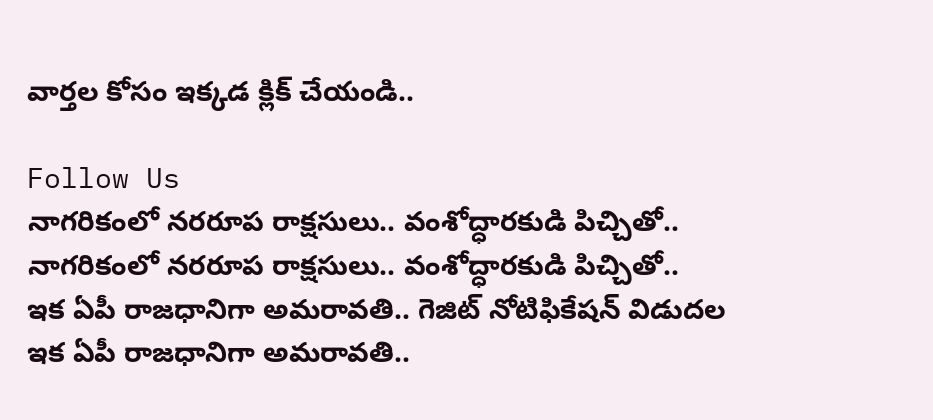వార్తల కోసం ఇక్కడ క్లిక్ చేయండి..

Follow Us
నాగరికంలో నరరూప రాక్షసులు.. వంశోద్ధారకుడి పిచ్చితో..
నాగరికంలో నరరూప రాక్షసులు.. వంశోద్ధారకుడి పిచ్చితో..
ఇక ఏపీ రాజధానిగా అమరావతి.. గెజిట్‌ నోటిఫికేషన్‌ విడుదల
ఇక ఏపీ రాజధానిగా అమరావతి..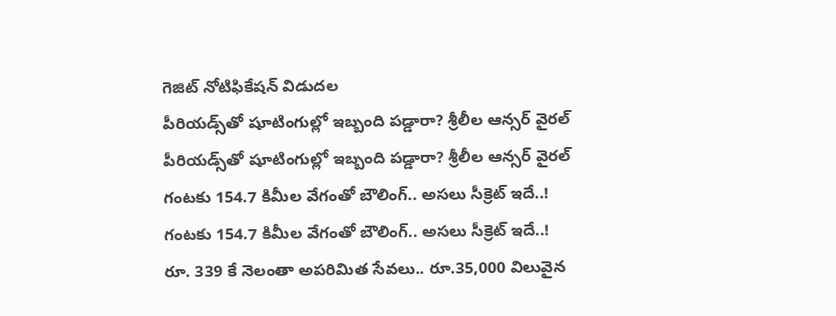గెజిట్‌ నోటిఫికేషన్‌ విడుదల
పీరియడ్స్‌తో షూటింగుల్లో ఇబ్బంది పడ్డారా? శ్రీలీల ఆన్సర్ వైరల్
పీరియడ్స్‌తో షూటింగుల్లో ఇబ్బంది పడ్డారా? శ్రీలీల ఆన్సర్ వైరల్
గంటకు 154.7 కిమీల వేగంతో బౌలింగ్.. అసలు సీక్రెట్ ఇదే..!
గంటకు 154.7 కిమీల వేగంతో బౌలింగ్.. అసలు సీక్రెట్ ఇదే..!
రూ. 339 కే నెలంతా అపరిమిత సేవలు.. రూ.35,000 విలువైన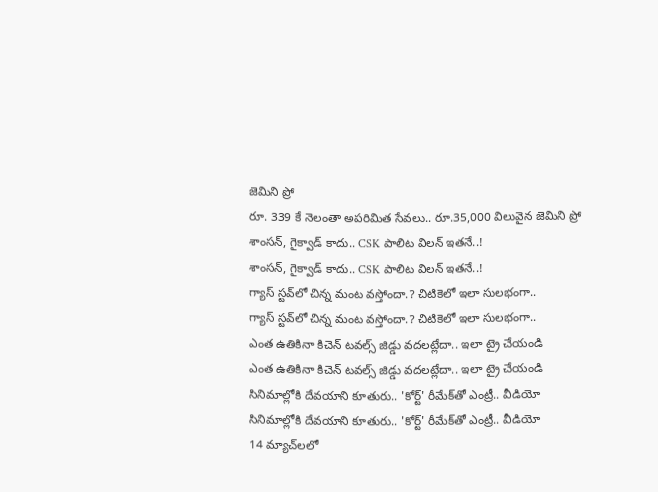జెమిని ప్రో
రూ. 339 కే నెలంతా అపరిమిత సేవలు.. రూ.35,000 విలువైన జెమిని ప్రో
శాంసన్, గైక్వాడ్ కాదు.. CSK పాలిట విలన్ ఇతనే..!
శాంసన్, గైక్వాడ్ కాదు.. CSK పాలిట విలన్ ఇతనే..!
గ్యాస్ స్టవ్‌లో చిన్న మంట వస్తోందా.? చిటికెలో ఇలా సులభంగా..
గ్యాస్ స్టవ్‌లో చిన్న మంట వస్తోందా.? చిటికెలో ఇలా సులభంగా..
ఎంత ఉతికినా కిచెన్ టవల్స్‌ జిడ్డు వదలట్లేదా.. ఇలా ట్రై చేయండి
ఎంత ఉతికినా కిచెన్ టవల్స్‌ జిడ్డు వదలట్లేదా.. ఇలా ట్రై చేయండి
సినిమాల్లోకి దేవయాని కూతురు.. 'కోర్ట్' రీమేక్‌తో ఎంట్రీ.. వీడియో
సినిమాల్లోకి దేవయాని కూతురు.. 'కోర్ట్' రీమేక్‌తో ఎంట్రీ.. వీడియో
14 మ్యాచ్‌లలో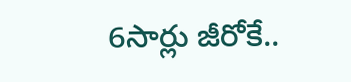6సార్లు జీరోకే..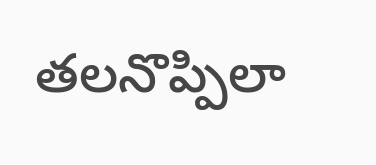తలనొప్పిలా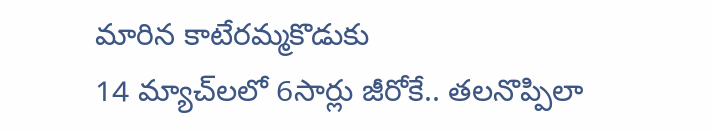మారిన కాటేరమ్మకొడుకు
14 మ్యాచ్‌లలో 6సార్లు జీరోకే.. తలనొప్పిలా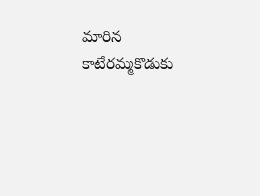మారిన కాటేరమ్మకొడుకు